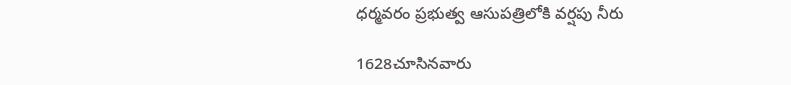ధర్మవరం ప్రభుత్వ ఆసుపత్రిలోకి వర్షపు నీరు

1628చూసినవారు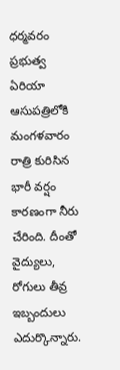ధర్మవరం ప్రభుత్వ ఏరియా ఆసుపత్రిలోకి మంగళవారం రాత్రి కురిసిన భారీ వర్షం కారణంగా నీరు చేరింది. దీంతో వైద్యులు, రోగులు తీవ్ర ఇబ్బందులు ఎదుర్కొన్నారు.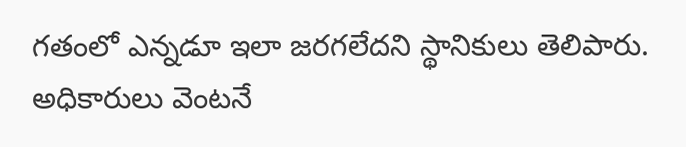గతంలో ఎన్నడూ ఇలా జరగలేదని స్థానికులు తెలిపారు. అధికారులు వెంటనే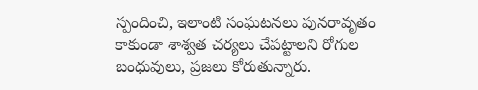స్పందించి, ఇలాంటి సంఘటనలు పునరావృతం కాకుండా శాశ్వత చర్యలు చేపట్టాలని రోగుల బంధువులు, ప్రజలు కోరుతున్నారు.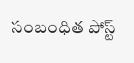సంబంధిత పోస్ట్